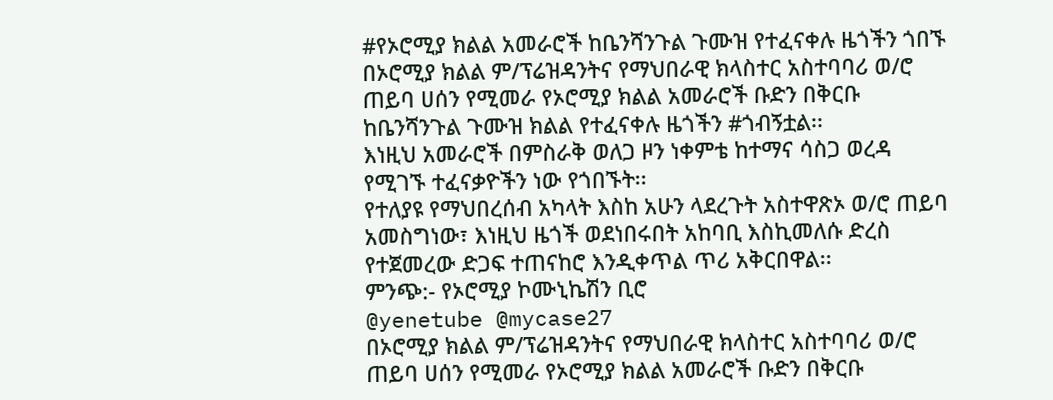#የኦሮሚያ ክልል አመራሮች ከቤንሻንጉል ጉሙዝ የተፈናቀሉ ዜጎችን ጎበኙ
በኦሮሚያ ክልል ም/ፕሬዝዳንትና የማህበራዊ ክላስተር አስተባባሪ ወ/ሮ ጠይባ ሀሰን የሚመራ የኦሮሚያ ክልል አመራሮች ቡድን በቅርቡ ከቤንሻንጉል ጉሙዝ ክልል የተፈናቀሉ ዜጎችን #ጎብኝቷል፡፡
እነዚህ አመራሮች በምስራቅ ወለጋ ዞን ነቀምቴ ከተማና ሳስጋ ወረዳ የሚገኙ ተፈናቃዮችን ነው የጎበኙት፡፡
የተለያዩ የማህበረሰብ አካላት እስከ አሁን ላደረጉት አስተዋጽኦ ወ/ሮ ጠይባ አመስግነው፣ እነዚህ ዜጎች ወደነበሩበት አከባቢ እስኪመለሱ ድረስ የተጀመረው ድጋፍ ተጠናከሮ እንዲቀጥል ጥሪ አቅርበዋል፡፡
ምንጭ:- የኦሮሚያ ኮሙኒኬሽን ቢሮ
@yenetube @mycase27
በኦሮሚያ ክልል ም/ፕሬዝዳንትና የማህበራዊ ክላስተር አስተባባሪ ወ/ሮ ጠይባ ሀሰን የሚመራ የኦሮሚያ ክልል አመራሮች ቡድን በቅርቡ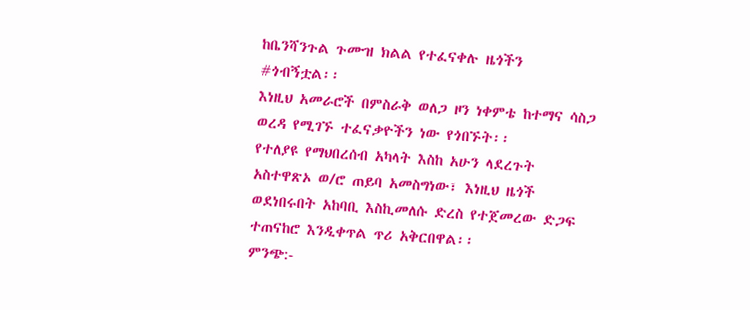ከቤንሻንጉል ጉሙዝ ክልል የተፈናቀሉ ዜጎችን #ጎብኝቷል፡፡
እነዚህ አመራሮች በምስራቅ ወለጋ ዞን ነቀምቴ ከተማና ሳስጋ ወረዳ የሚገኙ ተፈናቃዮችን ነው የጎበኙት፡፡
የተለያዩ የማህበረሰብ አካላት እስከ አሁን ላደረጉት አስተዋጽኦ ወ/ሮ ጠይባ አመስግነው፣ እነዚህ ዜጎች ወደነበሩበት አከባቢ እስኪመለሱ ድረስ የተጀመረው ድጋፍ ተጠናከሮ እንዲቀጥል ጥሪ አቅርበዋል፡፡
ምንጭ:-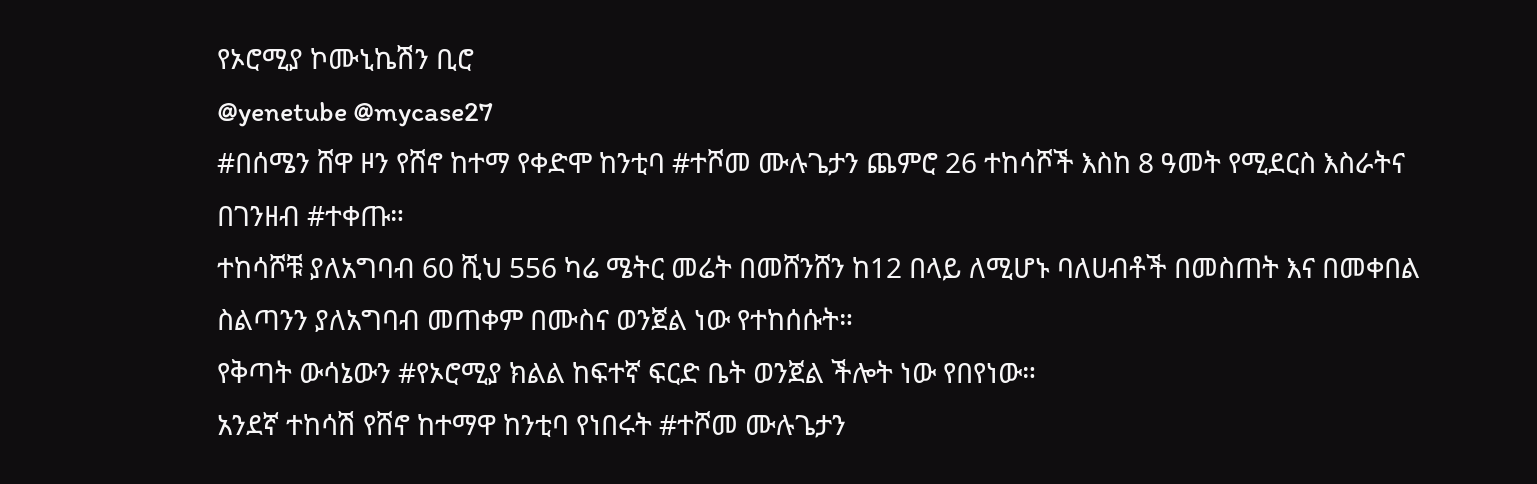የኦሮሚያ ኮሙኒኬሽን ቢሮ
@yenetube @mycase27
#በሰሜን ሸዋ ዞን የሸኖ ከተማ የቀድሞ ከንቲባ #ተሾመ ሙሉጌታን ጨምሮ 26 ተከሳሾች እስከ 8 ዓመት የሚደርስ እስራትና በገንዘብ #ተቀጡ።
ተከሳሾቹ ያለአግባብ 60 ሺህ 556 ካሬ ሜትር መሬት በመሸንሸን ከ12 በላይ ለሚሆኑ ባለሀብቶች በመስጠት እና በመቀበል ስልጣንን ያለአግባብ መጠቀም በሙስና ወንጀል ነው የተከሰሱት።
የቅጣት ውሳኔውን #የኦሮሚያ ክልል ከፍተኛ ፍርድ ቤት ወንጀል ችሎት ነው የበየነው።
አንደኛ ተከሳሽ የሸኖ ከተማዋ ከንቲባ የነበሩት #ተሾመ ሙሉጌታን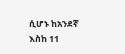ሲሆኑ ከአንደኛ እስከ 11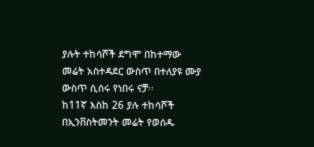ያሉት ተከሳሾች ደግሞ በከተማው መሬት አስተዳደር ውስጥ በተለያዩ ሙያ ውስጥ ሲሰሩ የነበሩ ናቻ፡፡
ከ11ኛ እስከ 26 ያሉ ተከሳሾች በኢንቨስትመንት መሬት የወሰዱ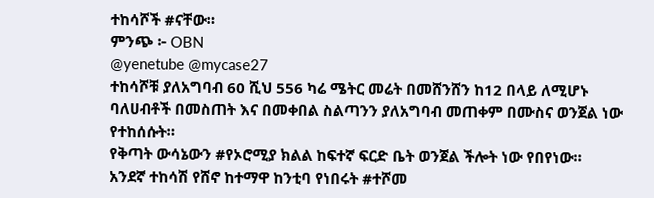ተከሳሾች #ናቸው።
ምንጭ ፦ OBN
@yenetube @mycase27
ተከሳሾቹ ያለአግባብ 60 ሺህ 556 ካሬ ሜትር መሬት በመሸንሸን ከ12 በላይ ለሚሆኑ ባለሀብቶች በመስጠት እና በመቀበል ስልጣንን ያለአግባብ መጠቀም በሙስና ወንጀል ነው የተከሰሱት።
የቅጣት ውሳኔውን #የኦሮሚያ ክልል ከፍተኛ ፍርድ ቤት ወንጀል ችሎት ነው የበየነው።
አንደኛ ተከሳሽ የሸኖ ከተማዋ ከንቲባ የነበሩት #ተሾመ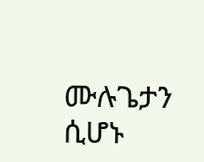ሙሉጌታን ሲሆኑ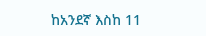ከአንደኛ እስከ 11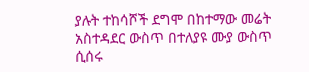ያሉት ተከሳሾች ደግሞ በከተማው መሬት አስተዳደር ውስጥ በተለያዩ ሙያ ውስጥ ሲሰሩ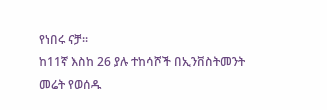የነበሩ ናቻ፡፡
ከ11ኛ እስከ 26 ያሉ ተከሳሾች በኢንቨስትመንት መሬት የወሰዱ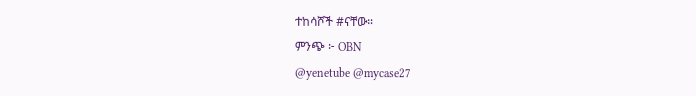ተከሳሾች #ናቸው።
ምንጭ ፦ OBN
@yenetube @mycase27